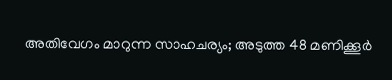അതിവേഗം മാറുന്ന സാഹചര്യം; അടുത്ത 48 മണിക്കൂർ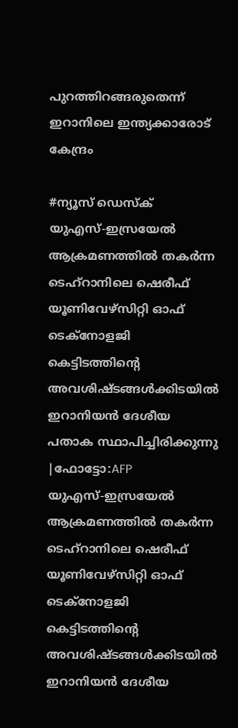പുറത്തിറങ്ങരുതെന്ന് ഇറാനിലെ ഇന്ത്യക്കാരോട് കേന്ദ്രം

#ന്യൂസ് ഡെസ്ക്
യുഎസ്-ഇസ്രയേല്‍ ആക്രമണത്തില്‍ തകര്‍ന്ന ടെഹ്റാനിലെ ഷെരീഫ് യൂണിവേഴ്സിറ്റി ഓഫ് ടെക്നോളജി കെട്ടിടത്തിന്റെ അവശിഷ്ടങ്ങള്‍ക്കിടയില്‍ ഇറാനിയന്‍ ദേശീയ പതാക സ്ഥാപിച്ചിരിക്കുന്നു |ഫോട്ടോ:AFP
യുഎസ്-ഇസ്രയേല്‍ ആക്രമണത്തില്‍ തകര്‍ന്ന ടെഹ്റാനിലെ ഷെരീഫ് യൂണിവേഴ്സിറ്റി ഓഫ് ടെക്നോളജി കെട്ടിടത്തിന്റെ അവശിഷ്ടങ്ങള്‍ക്കിടയില്‍ ഇറാനിയന്‍ ദേശീയ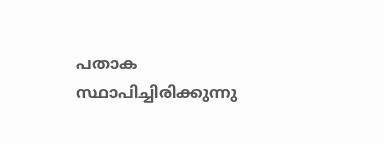പതാക സ്ഥാപിച്ചിരിക്കുന്നു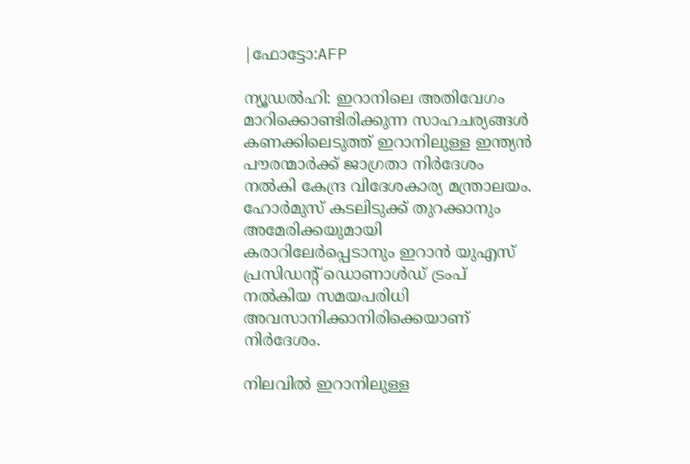|ഫോട്ടോ:AFP

ന്യൂഡൽഹി: ഇറാനിലെ അതിവേഗം മാറിക്കൊണ്ടിരിക്കുന്ന സാഹചര്യങ്ങൾ കണക്കിലെടുത്ത് ഇറാനിലുള്ള ഇന്ത്യൻ പൗരന്മാർക്ക് ജാഗ്രതാ നിർദേശം നൽകി കേന്ദ്ര വിദേശകാര്യ മന്ത്രാലയം. ഹോർമുസ് കടലിടുക്ക് തുറക്കാനും അമേരിക്കയുമായി കരാറിലേർപ്പെടാനും ഇറാൻ യുഎസ് പ്രസിഡന്റ് ഡൊണാൾഡ് ട്രംപ് നൽകിയ സമയപരിധി അവസാനിക്കാനിരിക്കെയാണ് നിർദേശം.

നിലവിൽ ഇറാനിലുള്ള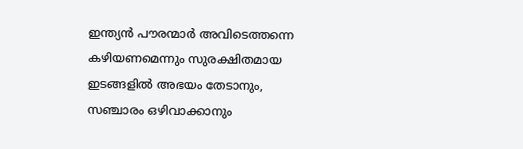ഇന്ത്യൻ പൗരന്മാർ അവിടെത്തന്നെ കഴിയണമെന്നും സുരക്ഷിതമായ ഇടങ്ങളിൽ അഭയം തേടാനും, സഞ്ചാരം ഒഴിവാക്കാനും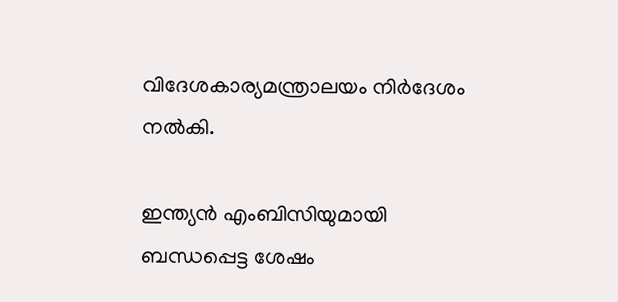വിദേശകാര്യമന്ത്രാലയം നിർദേശം നൽകി.

ഇന്ത്യൻ എംബിസിയുമായി ബന്ധപ്പെട്ട ശേഷം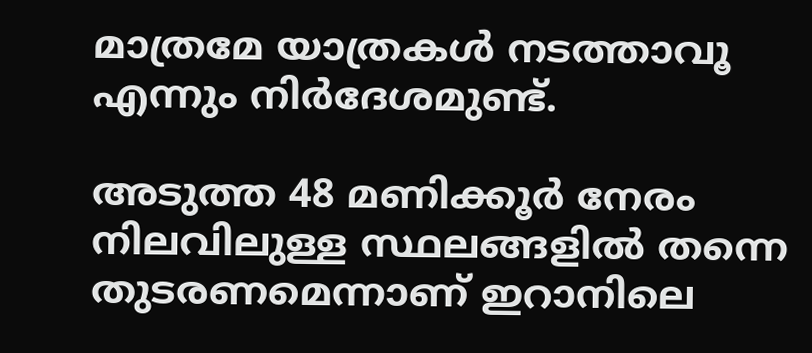മാത്രമേ യാത്രകൾ നടത്താവൂ എന്നും നിർദേശമുണ്ട്.

അടുത്ത 48 മണിക്കൂർ നേരം നിലവിലുള്ള സ്ഥലങ്ങളിൽ തന്നെ തുടരണമെന്നാണ് ഇറാനിലെ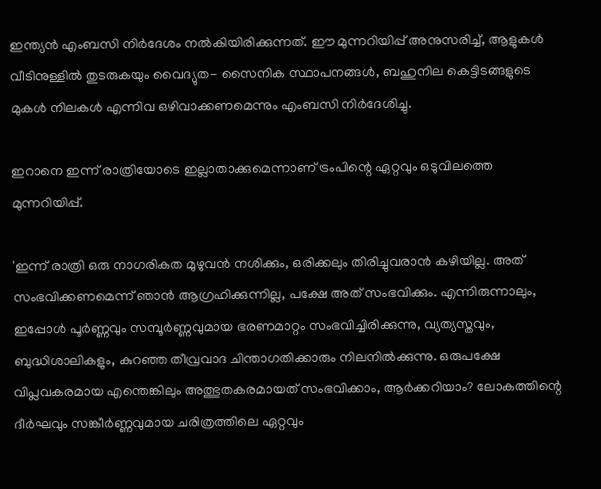ഇന്ത്യൻ എംബസി നിർദേശം നൽകിയിരിക്കുന്നത്. ഈ മുന്നറിയിപ്പ് അനുസരിച്ച്, ആളുകൾ വീടിനുള്ളിൽ തുടരുകയും വൈദ്യുത- സൈനിക സ്ഥാപനങ്ങൾ, ബഹുനില കെട്ടിടങ്ങളുടെ മുകൾ നിലകൾ എന്നിവ ഒഴിവാക്കണമെന്നും എംബസി നിർദേശിച്ചു.

ഇറാനെ ഇന്ന് രാത്രിയോടെ ഇല്ലാതാക്കുമെന്നാണ് ട്രംപിന്റെ ഏറ്റവും ഒടുവിലത്തെ മുന്നറിയിപ്പ്.

'ഇന്ന് രാത്രി ഒരു നാഗരികത മുഴുവൻ നശിക്കും, ഒരിക്കലും തിരിച്ചുവരാൻ കഴിയില്ല. അത് സംഭവിക്കണമെന്ന് ഞാൻ ആഗ്രഹിക്കുന്നില്ല, പക്ഷേ അത് സംഭവിക്കും. എന്നിരുന്നാലും, ഇപ്പോൾ പൂർണ്ണവും സമ്പൂർണ്ണവുമായ ഭരണമാറ്റം സംഭവിച്ചിരിക്കുന്നു, വ്യത്യസ്തവും, ബുദ്ധിശാലികളും, കുറഞ്ഞ തീവ്രവാദ ചിന്താഗതിക്കാരും നിലനിൽക്കുന്നു. ഒരുപക്ഷേ വിപ്ലവകരമായ എന്തെങ്കിലും അത്ഭുതകരമായത് സംഭവിക്കാം, ആർക്കറിയാം? ലോകത്തിന്റെ ദീർഘവും സങ്കീർണ്ണവുമായ ചരിത്രത്തിലെ ഏറ്റവും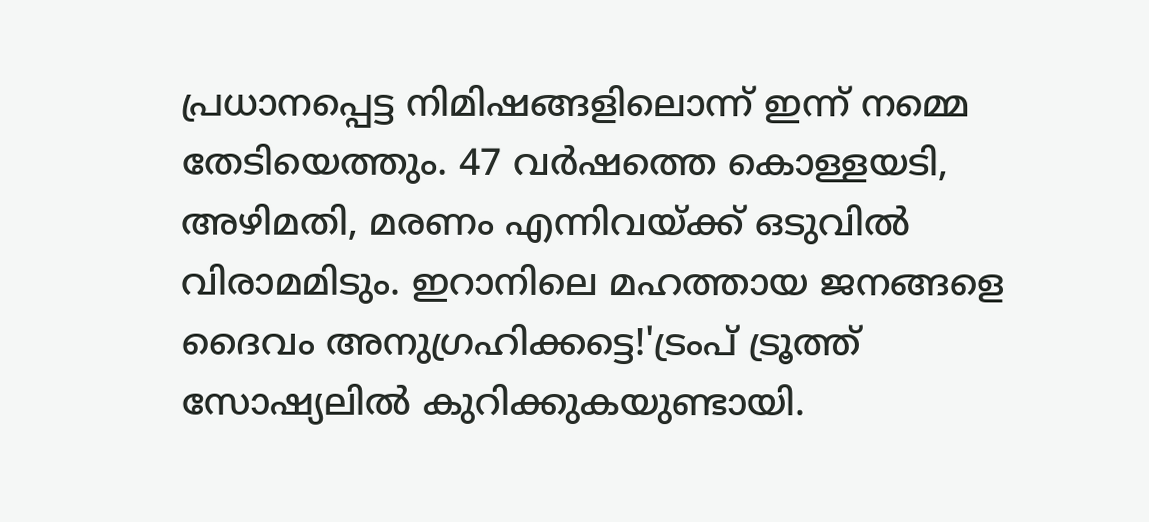പ്രധാനപ്പെട്ട നിമിഷങ്ങളിലൊന്ന് ഇന്ന് നമ്മെ തേടിയെത്തും. 47 വർഷത്തെ കൊള്ളയടി, അഴിമതി, മരണം എന്നിവയ്ക്ക് ഒടുവിൽ വിരാമമിടും. ഇറാനിലെ മഹത്തായ ജനങ്ങളെ ദൈവം അനുഗ്രഹിക്കട്ടെ!'ട്രംപ് ട്രൂത്ത് സോഷ്യലിൽ കുറിക്കുകയുണ്ടായി.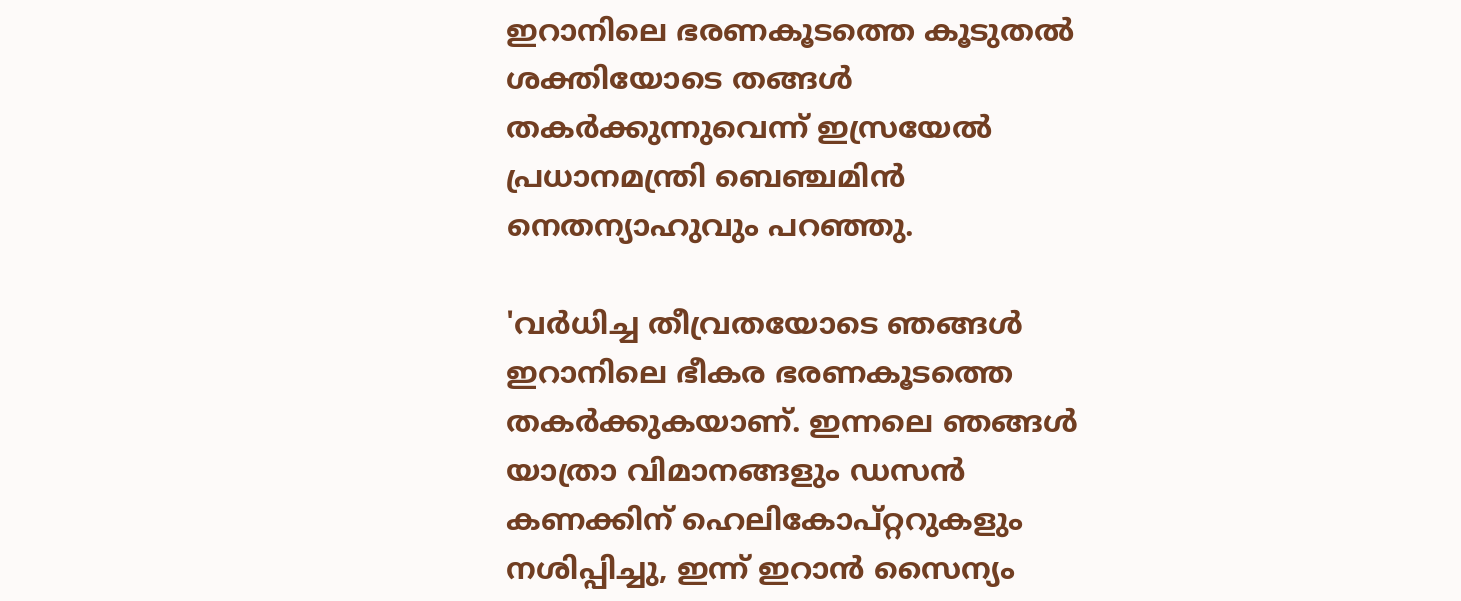ഇറാനിലെ ഭരണകൂടത്തെ കൂടുതൽ ശക്തിയോടെ തങ്ങൾ തകർക്കുന്നുവെന്ന് ഇസ്രയേൽ പ്രധാനമന്ത്രി ബെഞ്ചമിൻ നെതന്യാഹുവും പറഞ്ഞു.

'വർധിച്ച തീവ്രതയോടെ ഞങ്ങൾ ഇറാനിലെ ഭീകര ഭരണകൂടത്തെ തകർക്കുകയാണ്. ഇന്നലെ ഞങ്ങൾ യാത്രാ വിമാനങ്ങളും ഡസൻ കണക്കിന് ഹെലികോപ്റ്ററുകളും നശിപ്പിച്ചു, ഇന്ന് ഇറാൻ സൈന്യം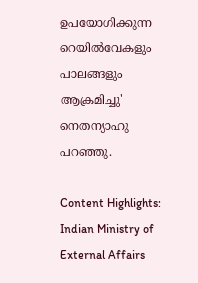ഉപയോഗിക്കുന്ന റെയിൽവേകളും പാലങ്ങളും ആക്രമിച്ചു' നെതന്യാഹു പറഞ്ഞു.

Content Highlights: Indian Ministry of External Affairs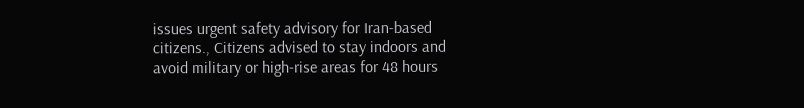issues urgent safety advisory for Iran-based citizens., Citizens advised to stay indoors and avoid military or high-rise areas for 48 hours